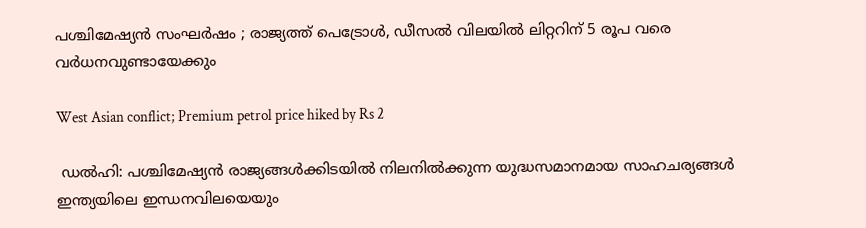പശ്ചിമേഷ്യൻ സംഘർഷം ; രാജ്യത്ത് പെട്രോൾ, ഡീസൽ വിലയിൽ ലിറ്ററിന് 5 രൂപ വരെ വർധനവുണ്ടായേക്കും

West Asian conflict; Premium petrol price hiked by Rs 2

 ഡൽഹി: പശ്ചിമേഷ്യൻ രാജ്യങ്ങൾക്കിടയിൽ നിലനിൽക്കുന്ന യുദ്ധസമാനമായ സാഹചര്യങ്ങൾ ഇന്ത്യയിലെ ഇന്ധനവിലയെയും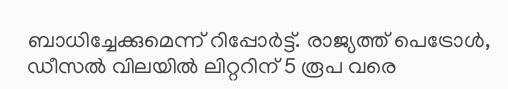ബാധിച്ചേക്കുമെന്ന് റിപ്പോർട്ട്. രാജ്യത്ത് പെട്രോൾ, ഡീസൽ വിലയിൽ ലിറ്ററിന് 5 രൂപ വരെ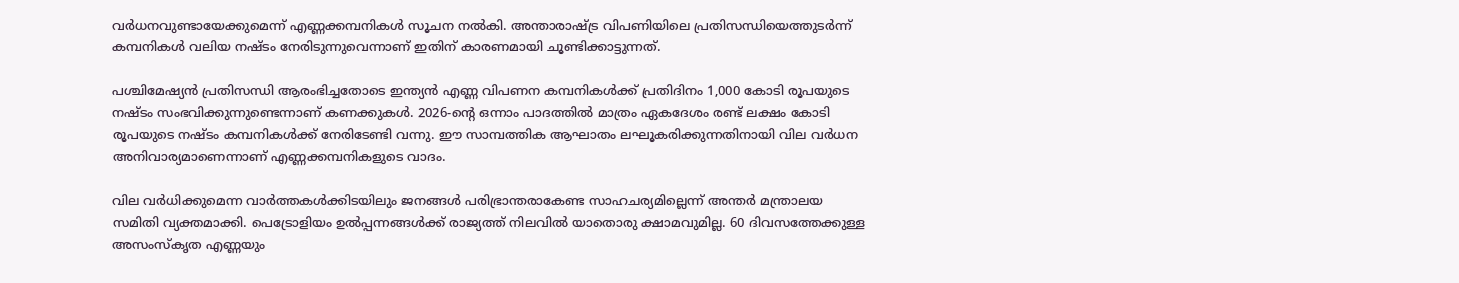വർധനവുണ്ടായേക്കുമെന്ന് എണ്ണക്കമ്പനികൾ സൂചന നൽകി. അന്താരാഷ്ട്ര വിപണിയിലെ പ്രതിസന്ധിയെത്തുടർന്ന് കമ്പനികൾ വലിയ നഷ്ടം നേരിടുന്നുവെന്നാണ് ഇതിന് കാരണമായി ചൂണ്ടിക്കാട്ടുന്നത്.

പശ്ചിമേഷ്യൻ പ്രതിസന്ധി ആരംഭിച്ചതോടെ ഇന്ത്യൻ എണ്ണ വിപണന കമ്പനികൾക്ക് പ്രതിദിനം 1,000 കോടി രൂപയുടെ നഷ്ടം സംഭവിക്കുന്നുണ്ടെന്നാണ് കണക്കുകൾ. 2026-ന്റെ ഒന്നാം പാദത്തിൽ മാത്രം ഏകദേശം രണ്ട് ലക്ഷം കോടി രൂപയുടെ നഷ്ടം കമ്പനികൾക്ക് നേരിടേണ്ടി വന്നു. ഈ സാമ്പത്തിക ആഘാതം ലഘൂകരിക്കുന്നതിനായി വില വർധന അനിവാര്യമാണെന്നാണ് എണ്ണക്കമ്പനികളുടെ വാദം.

വില വർധിക്കുമെന്ന വാർത്തകൾക്കിടയിലും ജനങ്ങൾ പരിഭ്രാന്തരാകേണ്ട സാഹചര്യമില്ലെന്ന് അന്തർ മന്ത്രാലയ സമിതി വ്യക്തമാക്കി. പെട്രോളിയം ഉൽപ്പന്നങ്ങൾക്ക് രാജ്യത്ത് നിലവിൽ യാതൊരു ക്ഷാമവുമില്ല. 60 ദിവസത്തേക്കുള്ള അസംസ്‌കൃത എണ്ണയും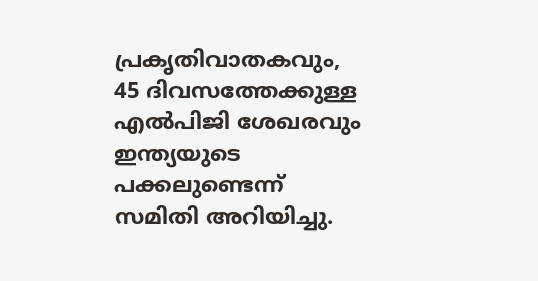പ്രകൃതിവാതകവും, 45 ദിവസത്തേക്കുള്ള എൽപിജി ശേഖരവും ഇന്ത്യയുടെ പക്കലുണ്ടെന്ന് സമിതി അറിയിച്ചു.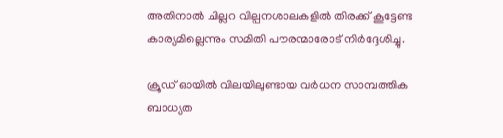അതിനാൽ ചില്ലറ വില്പനശാലകളിൽ തിരക്ക് കൂട്ടേണ്ട കാര്യമില്ലെന്നും സമിതി പൗരന്മാരോട് നിർദ്ദേശിച്ചു.

ക്രൂഡ് ഓയിൽ വിലയിലുണ്ടായ വർധന സാമ്പത്തിക ബാധ്യത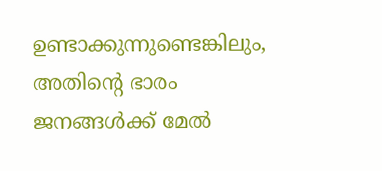ഉണ്ടാക്കുന്നുണ്ടെങ്കിലും, അതിന്റെ ഭാരം ജനങ്ങൾക്ക് മേൽ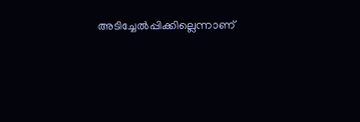അടിച്ചേൽപ്പിക്കില്ലെന്നാണ്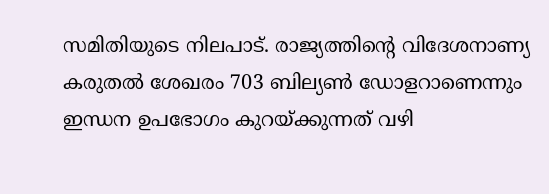സമിതിയുടെ നിലപാട്. രാജ്യത്തിന്റെ വിദേശനാണ്യ കരുതൽ ശേഖരം 703 ബില്യൺ ഡോളറാണെന്നും ഇന്ധന ഉപഭോഗം കുറയ്ക്കുന്നത് വഴി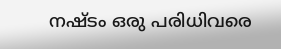നഷ്ടം ഒരു പരിധിവരെ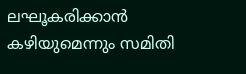ലഘൂകരിക്കാൻ കഴിയുമെന്നും സമിതി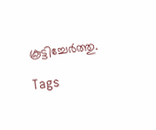കൂട്ടിച്ചേർത്തു.

Tags